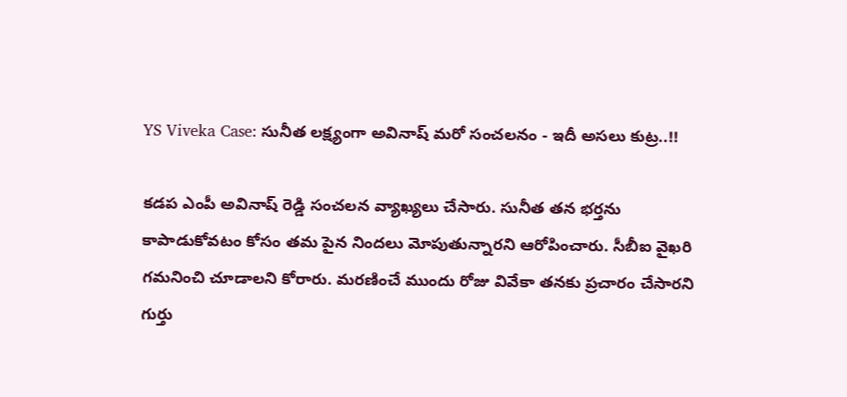YS Viveka Case: సునీత లక్ష్యంగా అవినాష్ మరో సంచలనం - ఇదీ అసలు కుట్ర..!!

కడప ఎంపీ అవినాష్ రెడ్డి సంచలన వ్యాఖ్యలు చేసారు. సునీత తన భర్తను కాపాడుకోవటం కోసం తమ పైన నిందలు మోపుతున్నారని ఆరోపించారు. సీబీఐ వైఖరి గమనించి చూడాలని కోరారు. మరణించే ముందు రోజు వివేకా తనకు ప్రచారం చేసారని గుర్తు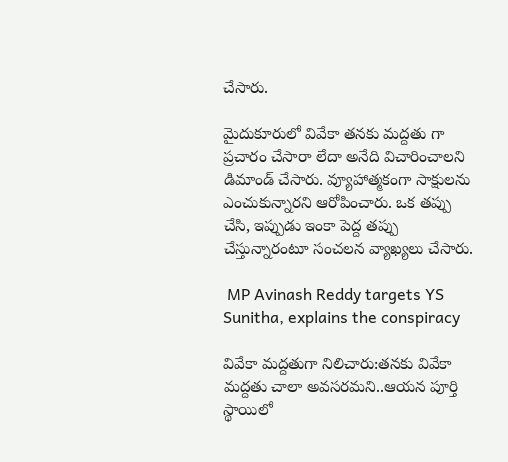చేసారు.

మైదుకూరులో వివేకా తనకు మద్దతు గా ప్రచారం చేసారా లేదా అనేది విచారించాలని డిమాండ్ చేసారు. వ్యూహాత్మకంగా సాక్షులను ఎంచుకున్నారని ఆరోపించారు. ఒక తప్పు చేసి, ఇప్పుడు ఇంకా పెద్ద తప్పు చేస్తున్నారంటూ సంచలన వ్యాఖ్యలు చేసారు.

 MP Avinash Reddy targets YS Sunitha, explains the conspiracy

వివేకా మద్దతుగా నిలిచారు:తనకు వివేకా మద్దతు చాలా అవసరమని..ఆయన పూర్తి స్థాయిలో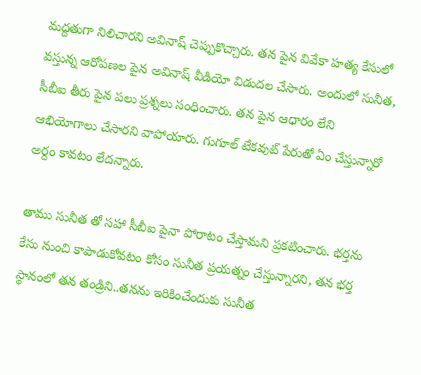మద్దతుగా నిలిచారని అవినాష్ చెప్పుకొచ్చారు. తన పైన వివేకా హత్య కేసులో వస్తున్న ఆరోపణల పైన అవినాష్ వీడియో విడుదల చేసారు. అందులో సునీత, సీబీఐ తీరు పైన పలు ప్రశ్నలు సంధించారు. తన పైన ఆధారం లేని ఆభియోగాలు చేసారని వాపోయారు. గుగూల్ టేకవుట్ పేరుతో ఏం చేస్తున్నారో అర్దం కావటం లేదన్నారు.

తాము సునీత తో సహా సీబీఐ పైనా పోరాటం చేస్తామని ప్రకటించారు. భర్తను కేసు నుంచి కాపాడుకోవటం కోసం సునీత ప్రయత్నం చేస్తున్నారని, తన భర్త స్థానంలో తన తండ్రిని..తనను ఇరికించేందుకు సునీత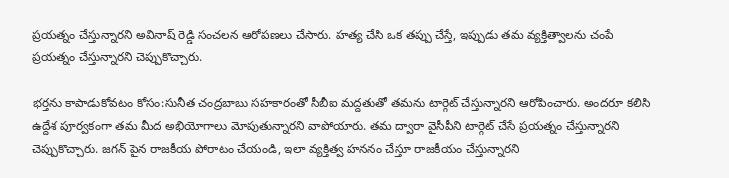ప్రయత్నం చేస్తున్నారని అవినాష్ రెడ్డి సంచలన ఆరోపణలు చేసారు. హత్య చేసి ఒక తప్పు చేస్తే, ఇప్పుడు తమ వ్యక్తిత్వాలను చంపే ప్రయత్నం చేస్తున్నారని చెప్పుకొచ్చారు.

భర్తను కాపాడుకోవటం కోసం:సునీత చంద్రబాబు సహకారంతో సీబీఐ మద్దతుతో తమను టార్గెట్ చేస్తున్నారని ఆరోపించారు. అందరూ కలిసి ఉద్దేశ పూర్వకంగా తమ మీద అభియోగాలు మోపుతున్నారని వాపోయారు. తమ ద్వారా వైసీపీని టార్గెట్ చేసే ప్రయత్నం చేస్తున్నారని చెప్పుకొచ్చారు. జగన్ పైన రాజకీయ పోరాటం చేయండి, ఇలా వ్యక్తిత్వ హననం చేస్తూ రాజకీయం చేస్తున్నారని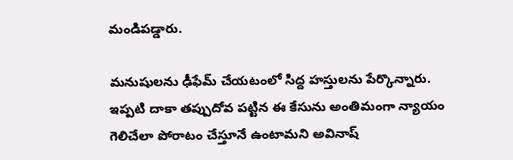మండిపడ్డారు.

మనుషులను ఢీఫేమ్ చేయటంలో సిద్ద హస్తులను పేర్కొన్నారు. ఇప్పటి దాకా తప్పుదోవ పట్టిన ఈ కేసును అంతిమంగా న్యాయం గెలిచేలా పోరాటం చేస్తూనే ఉంటామని అవినాష్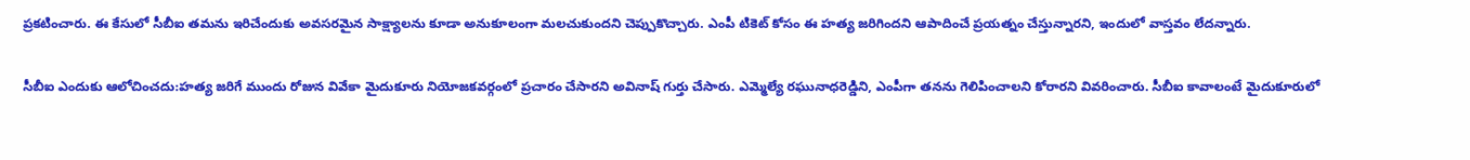ప్రకటించారు. ఈ కేసులో సీబీఐ తమను ఇరిచేందుకు అవసరమైన సాక్ష్యాలను కూడా అనుకూలంగా మలచుకుందని చెప్పుకొచ్చారు. ఎంపీ టికెట్ కోసం ఈ హత్య జరిగిందని ఆపాదించే ప్రయత్నం చేస్తున్నారని, ఇందులో వాస్తవం లేదన్నారు.

సీబీఐ ఎందుకు ఆలోచించదు:హత్య జరిగే ముందు రోజున వివేకా మైదుకూరు నియోజకవర్గంలో ప్రచారం చేసారని అవినాష్ గుర్తు చేసారు. ఎమ్మెల్యే రఘునాధరెడ్డిని, ఎంపీగా తనను గెలిపించాలని కోరారని వివరించారు. సీబీఐ కావాలంటే మైదుకూరులో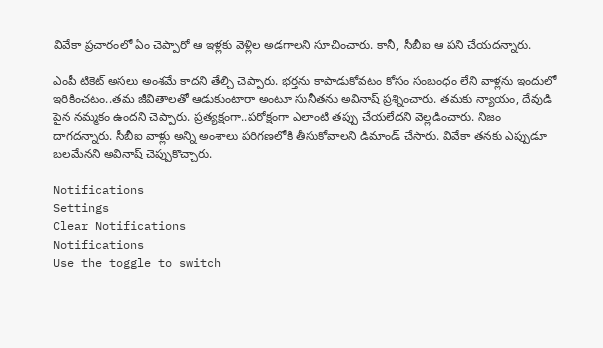వివేకా ప్రచారంలో ఏం చెప్పారో ఆ ఇళ్లకు వెళ్లిల అడగాలని సూచించారు. కానీ, సీబీఐ ఆ పని చేయదన్నారు.

ఎంపీ టికెట్ అసలు అంశమే కాదని తేల్చి చెప్పారు. భర్తను కాపాడుకోవటం కోసం సంబంధం లేని వాళ్లను ఇందులో ఇరికించటం..తమ జీవితాలతో ఆడుకుంటారా అంటూ సునీతను అవినాష్ ప్రశ్నించారు. తమకు న్యాయం, దేవుడి పైన నమ్మకం ఉందని చెప్పారు. ప్రత్యక్షంగా..పరోక్షంగా ఎలాంటి తప్పు చేయలేదని వెల్లడించారు. నిజం దాగదన్నారు. సీబీఐ వాళ్లు అన్ని అంశాలు పరిగణలోకి తీసుకోవాలని డిమాండ్ చేసారు. వివేకా తనకు ఎప్పుడూ బలమేనని అవినాష్ చెప్పుకొచ్చారు.

Notifications
Settings
Clear Notifications
Notifications
Use the toggle to switch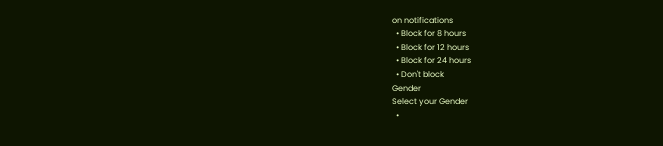on notifications
  • Block for 8 hours
  • Block for 12 hours
  • Block for 24 hours
  • Don't block
Gender
Select your Gender
  •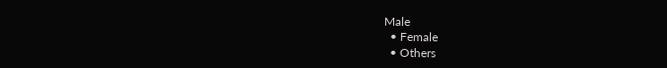Male
  • Female
  • Others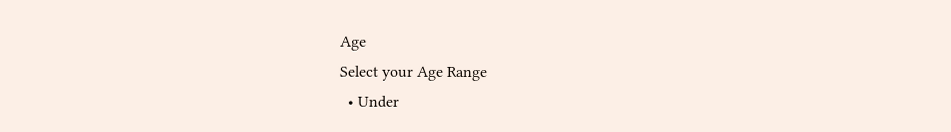Age
Select your Age Range
  • Under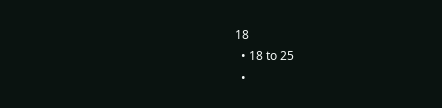18
  • 18 to 25
  •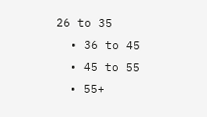26 to 35
  • 36 to 45
  • 45 to 55
  • 55+